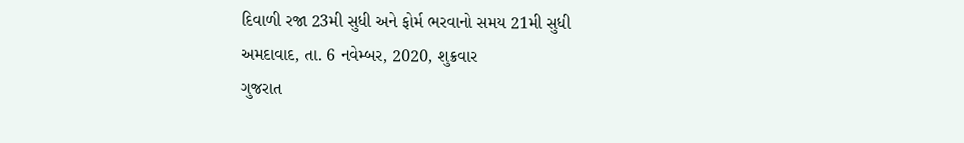દિવાળી રજા 23મી સુધી અને ફોર્મ ભરવાનો સમય 21મી સુધી
અમદાવાદ, તા. 6 નવેમ્બર, 2020, શુક્રવાર
ગુજરાત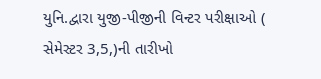યુનિ.દ્વારા યુજી-પીજીની વિન્ટર પરીક્ષાઓ ( સેમેસ્ટર 3,5,)ની તારીખો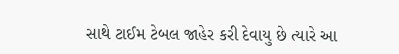સાથે ટાઈમ ટેબલ જાહેર કરી દેવાયુ છે ત્યારે આ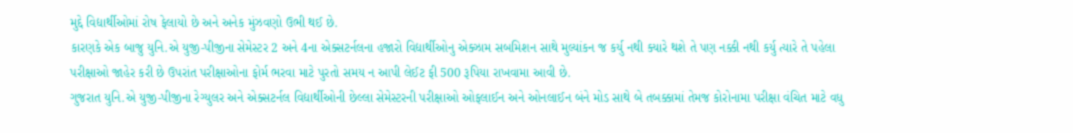મુદ્દે વિદ્યાર્થીઓમાં રોષ ફેલાયો છે અને અનેક મુંઝવણો ઉભી થઈ છે.
કારણકે એક બાજુ યુનિ.એ યુજી-પીજીના સેમેસ્ટર 2 અને 4ના એક્સટર્નલના હજારો વિદ્યાર્થીઓનુ એક્ઝામ સબમિશન સાથે મુલ્યાંકન જ કર્યુ નથી ક્યારે થશે તે પણ નક્કી નથી કર્યુ ત્યારે તે પહેલા પરીક્ષાઓ જાહેર કરી છે ઉપરાંત પરીક્ષાઓના ફોર્મ ભરવા માટે પુરતો સમય ન આપી લેઈટ ફી 500 રૂપિયા રાખવામા આવી છે.
ગુજરાત યુનિ.એ યુજી-પીજીના રેગ્યુલર અને એક્સટર્નલ વિદ્યાર્થીઓની છેલ્લા સેમેસ્ટરની પરીક્ષાઓ ઓફલાઈન અને ઓનલાઈન બંને મોડ સાથે બે તબક્કામાં તેમજ કોરોનામા પરીક્ષા વંચિત માટે વધુ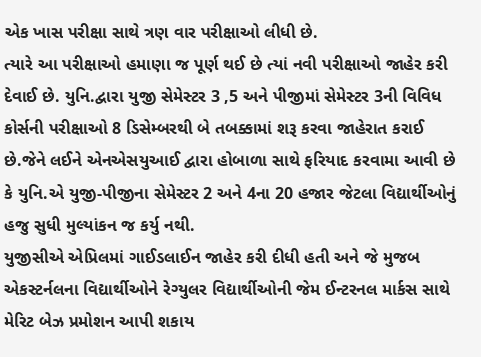એક ખાસ પરીક્ષા સાથે ત્રણ વાર પરીક્ષાઓ લીધી છે.
ત્યારે આ પરીક્ષાઓ હમાણા જ પૂર્ણ થઈ છે ત્યાં નવી પરીક્ષાઓ જાહેર કરી દેવાઈ છે. યુનિ.દ્વારા યુજી સેમેસ્ટર 3 ,5 અને પીજીમાં સેમેસ્ટર 3ની વિવિધ કોર્સની પરીક્ષાઓ 8 ડિસેમ્બરથી બે તબક્કામાં શરૂ કરવા જાહેરાત કરાઈ છે.જેને લઈને એનએસયુઆઈ દ્વારા હોબાળા સાથે ફરિયાદ કરવામા આવી છે કે યુનિ.એ યુજી-પીજીના સેમેસ્ટર 2 અને 4ના 20 હજાર જેટલા વિદ્યાર્થીઓનું હજુ સુધી મુલ્યાંકન જ કર્યુ નથી.
યુજીસીએ એપ્રિલમાં ગાઈડલાઈન જાહેર કરી દીધી હતી અને જે મુજબ એકસ્ટર્નલના વિદ્યાર્થીઓને રેગ્યુલર વિદ્યાર્થીઓની જેમ ઈન્ટરનલ માર્કસ સાથે મેરિટ બેઝ પ્રમોશન આપી શકાય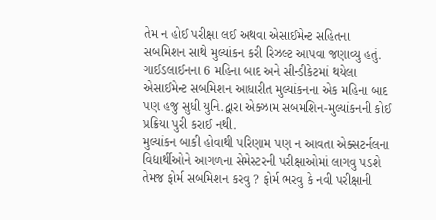તેમ ન હોઈ પરીક્ષા લઈ અથવા એસાઈમેન્ટ સહિતના સબમિશન સાથે મુલ્યાંકન કરી રિઝલ્ટ આપવા જણાવ્યુ હતું.
ગાઈડલાઈનના 6 મહિના બાદ અને સીન્ડીકેટમાં થયેલા એસાઈમેન્ટ સબમિશન આધારીત મુલ્યાંકનના એક મહિના બાદ પણ હજુ સુધી યુનિ.દ્વારા એક્ઝામ સબમશિન-મુલ્યાંકનની કોઈ પ્રક્રિયા પુરી કરાઈ નથી.
મુલ્યાંકન બાકી હોવાથી પરિણામ પણ ન આવતા એક્સટર્નલના વિદ્યાર્થીઓને આગળના સેમેસ્ટરની પરીક્ષાઓમાં લાગવુ પડશે તેમજ ફોર્મ સબમિશન કરવુ ? ફોર્મ ભરવુ કે નવી પરીક્ષાની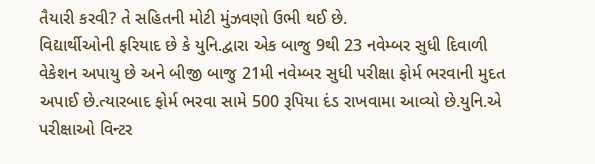તૈયારી કરવી? તે સહિતની મોટી મુંઝવણો ઉભી થઈ છે.
વિદ્યાર્થીઓની ફરિયાદ છે કે યુનિ.દ્વારા એક બાજુ 9થી 23 નવેમ્બર સુધી દિવાળી વેકેશન અપાયુ છે અને બીજી બાજુ 21મી નવેમ્બર સુધી પરીક્ષા ફોર્મ ભરવાની મુદત અપાઈ છે.ત્યારબાદ ફોર્મ ભરવા સામે 500 રૂપિયા દંડ રાખવામા આવ્યો છે.યુનિ.એ પરીક્ષાઓ વિન્ટર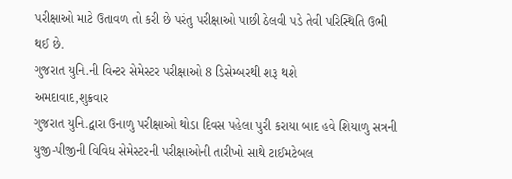પરીક્ષાઓ માટે ઉતાવળ તો કરી છે પરંતુ પરીક્ષાઓ પાછી ઠેલવી પડે તેવી પરિસ્થિતિ ઉભી થઈ છે.
ગુજરાત યુનિ.ની વિન્ટર સેમેસ્ટર પરીક્ષાઓ 8 ડિસેમ્બરથી શરૂ થશે
અમદાવાદ,શુક્રવાર
ગુજરાત યુનિ.દ્વારા ઉનાળુ પરીક્ષાઓ થોડા દિવસ પહેલા પુરી કરાયા બાદ હવે શિયાળુ સત્રની યુજી-પીજીની વિવિધ સેમેસ્ટરની પરીક્ષાઓની તારીખો સાથે ટાઈમટેબલ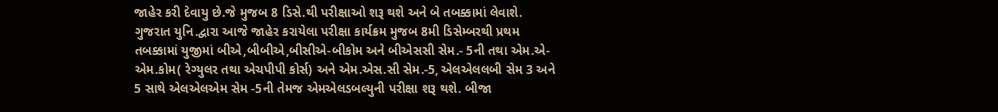જાહેર કરી દેવાયુ છે.જે મુજબ 8 ડિસે.થી પરીક્ષાઓ શરૂ થશે અને બે તબક્કામાં લેવાશે. ગુજરાત યુનિ.દ્વારા આજે જાહેર કરાયેલા પરીક્ષા કાર્યક્રમ મુજબ 8મી ડિસેમ્બરથી પ્રથમ તબક્કામાં યુજીમાં બીએ,બીબીએ,બીસીએ-બીકોમ અને બીએસસી સેમ.- 5ની તથા એમ.એ-એમ.કોમ( રેગ્યુલર તથા એચપીપી કોર્સ) અને એમ.એસ.સી સેમ.-5, એલએલલબી સેમ 3 અને 5 સાથે એલએલએમ સેમ -5ની તેમજ એમએલડબલ્યુની પરીક્ષા શરૂ થશે. બીજા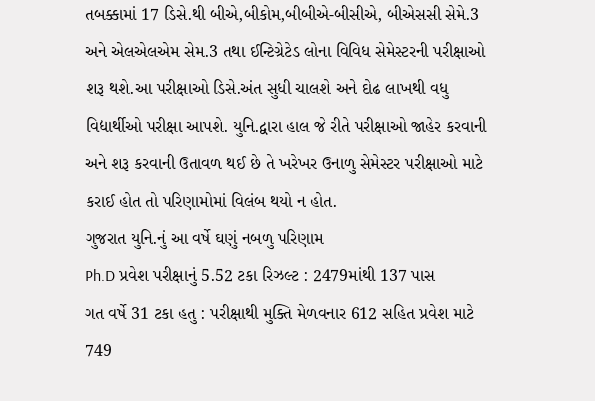તબક્કામાં 17 ડિસે.થી બીએ,બીકોમ,બીબીએ-બીસીએ, બીએસસી સેમે.3 અને એલએલએમ સેમ.3 તથા ઈન્ટિગ્રેટેડ લોના વિવિધ સેમેસ્ટરની પરીક્ષાઓ શરૂ થશે.આ પરીક્ષાઓ ડિસે.અંત સુધી ચાલશે અને દોઢ લાખથી વધુ વિદ્યાર્થીઓ પરીક્ષા આપશે. યુનિ.દ્વારા હાલ જે રીતે પરીક્ષાઓ જાહેર કરવાની અને શરૂ કરવાની ઉતાવળ થઈ છે તે ખરેખર ઉનાળુ સેમેસ્ટર પરીક્ષાઓ માટે કરાઈ હોત તો પરિણામોમાં વિલંબ થયો ન હોત.
ગુજરાત યુનિ.નું આ વર્ષે ઘણું નબળુ પરિણામ
Ph.D પ્રવેશ પરીક્ષાનું 5.52 ટકા રિઝલ્ટ : 2479માંથી 137 પાસ
ગત વર્ષે 31 ટકા હતુ : પરીક્ષાથી મુક્તિ મેળવનાર 612 સહિત પ્રવેશ માટે 749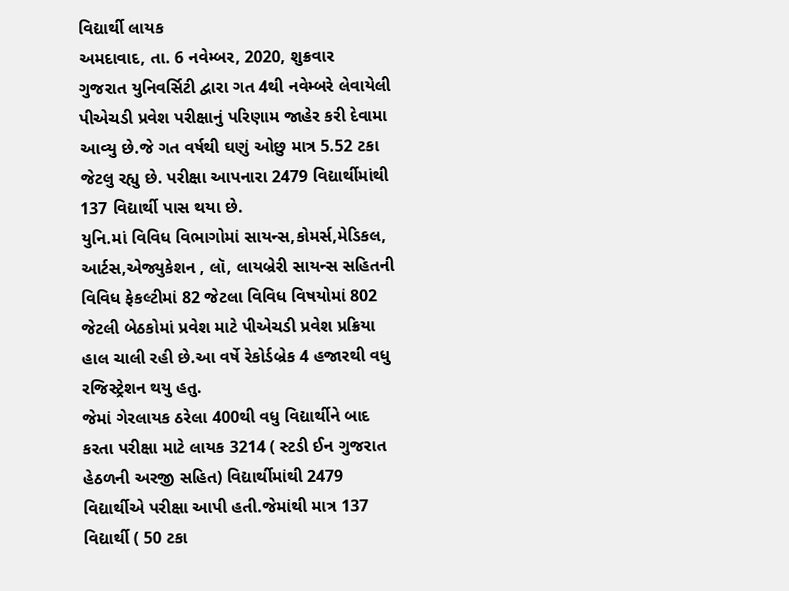વિદ્યાર્થી લાયક
અમદાવાદ, તા. 6 નવેમ્બર, 2020, શુક્રવાર
ગુજરાત યુનિવર્સિટી દ્વારા ગત 4થી નવેમ્બરે લેવાયેલી પીએચડી પ્રવેશ પરીક્ષાનું પરિણામ જાહેર કરી દેવામા આવ્યુ છે.જે ગત વર્ષથી ઘણું ઓછુ માત્ર 5.52 ટકા જેટલુ રહ્યુ છે. પરીક્ષા આપનારા 2479 વિદ્યાર્થીમાંથી 137 વિદ્યાર્થી પાસ થયા છે.
યુનિ.માં વિવિધ વિભાગોમાં સાયન્સ,કોમર્સ,મેડિકલ, આર્ટસ,એજ્યુકેશન , લૉ, લાયબ્રેરી સાયન્સ સહિતની વિવિધ ફેકલ્ટીમાં 82 જેટલા વિવિધ વિષયોમાં 802 જેટલી બેઠકોમાં પ્રવેશ માટે પીએચડી પ્રવેશ પ્રક્રિયા હાલ ચાલી રહી છે.આ વર્ષે રેકોર્ડબ્રેક 4 હજારથી વધુ રજિસ્ટ્રેશન થયુ હતુ.
જેમાં ગેરલાયક ઠરેલા 400થી વધુ વિદ્યાર્થીને બાદ કરતા પરીક્ષા માટે લાયક 3214 ( સ્ટડી ઈન ગુજરાત હેઠળની અરજી સહિત) વિદ્યાર્થીમાંથી 2479 વિદ્યાર્થીએ પરીક્ષા આપી હતી.જેમાંથી માત્ર 137 વિદ્યાર્થી ( 50 ટકા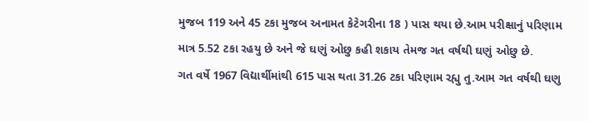મુજબ 119 અને 45 ટકા મુજબ અનામત કેટેગરીના 18 ) પાસ થયા છે.આમ પરીક્ષાનું પરિણામ માત્ર 5.52 ટકા રહયુ છે અને જે ઘણું ઓછુ કહી શકાય તેમજ ગત વર્ષથી ઘણું ઓછુ છે.
ગત વર્ષે 1967 વિદ્યાર્થીમાંથી 615 પાસ થતા 31.26 ટકા પરિણામ રહ્યુ તુ.આમ ગત વર્ષથી ઘણુ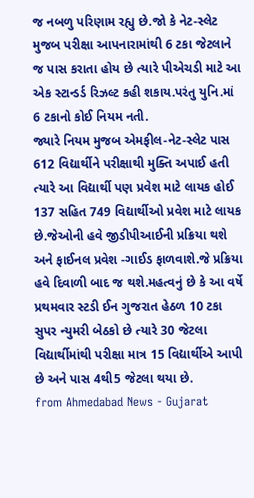જ નબળુ પરિણામ રહ્યુ છે.જો કે નેટ-સ્લેટ મુજબ પરીક્ષા આપનારામાંથી 6 ટકા જેટલાને જ પાસ કરાતા હોય છે ત્યારે પીએચડી માટે આ એક સ્ટાન્ડર્ડ રિઝલ્ટ કહી શકાય.પરંતુ યુનિ.માં 6 ટકાનો કોઈ નિયમ નતી.
જ્યારે નિયમ મુજબ એમફીલ-નેટ-સ્લેટ પાસ 612 વિદ્યાર્થીને પરીક્ષાથી મુક્તિ અપાઈ હતી ત્યારે આ વિદ્યાર્થી પણ પ્રવેશ માટે લાયક હોઈ 137 સહિત 749 વિદ્યાર્થીઓ પ્રવેશ માટે લાયક છે.જેઓની હવે જીડીપીઆઈની પ્રક્રિયા થશે અને ફાઈનલ પ્રવેશ -ગાઈડ ફાળવાશે.જે પ્રક્રિયા હવે દિવાળી બાદ જ થશે.મહત્વનું છે કે આ વર્ષે પ્રથમવાર સ્ટડી ઈન ગુજરાત હેઠળ 10 ટકા સુપર ન્યુમરી બેઠકો છે ત્યારે 30 જેટલા વિદ્યાર્થીમાંથી પરીક્ષા માત્ર 15 વિદ્યાર્થીએ આપી છે અને પાસ 4થી5 જેટલા થયા છે.
from Ahmedabad News - Gujarat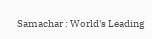Samachar : World's Leading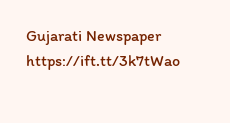Gujarati Newspaper https://ift.tt/3k7tWao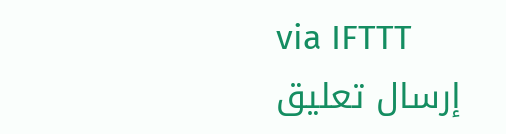via IFTTT
إرسال تعليق